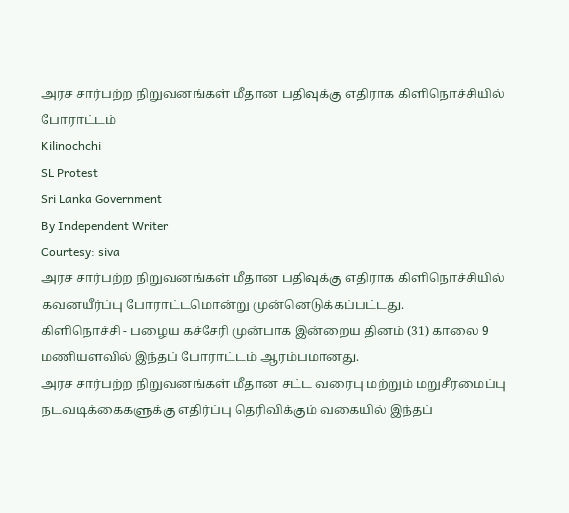அரச சார்பற்ற நிறுவனங்கள் மீதான பதிவுக்கு எதிராக கிளிநொச்சியில் போராட்டம்
Kilinochchi
SL Protest
Sri Lanka Government
By Independent Writer
Courtesy: siva
அரச சார்பற்ற நிறுவனங்கள் மீதான பதிவுக்கு எதிராக கிளிநொச்சியில் கவனயீர்ப்பு போராட்டமொன்று முன்னெடுக்கப்பட்டது.
கிளிநொச்சி - பழைய கச்சேரி முன்பாக இன்றைய தினம் (31) காலை 9 மணியளவில் இந்தப் போராட்டம் ஆரம்பமானது.
அரச சார்பற்ற நிறுவனங்கள் மீதான சட்ட வரைபு மற்றும் மறுசீரமைப்பு நடவடிக்கைகளுக்கு எதிர்ப்பு தெரிவிக்கும் வகையில் இந்தப்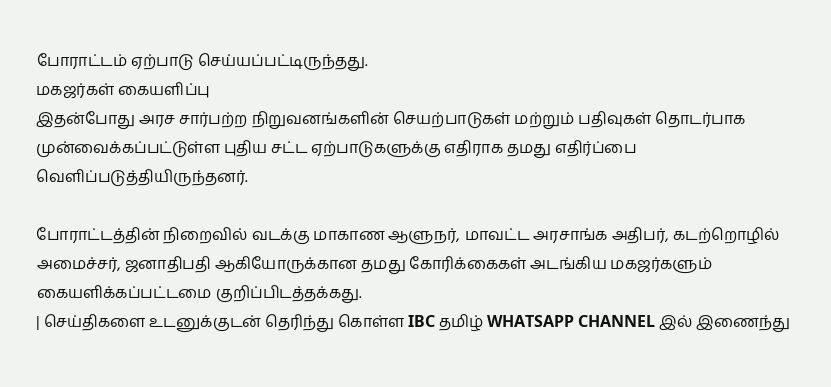போராட்டம் ஏற்பாடு செய்யப்பட்டிருந்தது.
மகஜர்கள் கையளிப்பு
இதன்போது அரச சார்பற்ற நிறுவனங்களின் செயற்பாடுகள் மற்றும் பதிவுகள் தொடர்பாக முன்வைக்கப்பட்டுள்ள புதிய சட்ட ஏற்பாடுகளுக்கு எதிராக தமது எதிர்ப்பை வெளிப்படுத்தியிருந்தனர்.

போராட்டத்தின் நிறைவில் வடக்கு மாகாண ஆளுநர், மாவட்ட அரசாங்க அதிபர், கடற்றொழில் அமைச்சர், ஜனாதிபதி ஆகியோருக்கான தமது கோரிக்கைகள் அடங்கிய மகஜர்களும் கையளிக்கப்பட்டமை குறிப்பிடத்தக்கது.
| செய்திகளை உடனுக்குடன் தெரிந்து கொள்ள IBC தமிழ் WHATSAPP CHANNEL இல் இணைந்து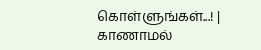கொள்ளுங்கள்...! |
காணாமல்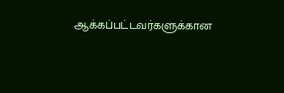ஆக்கப்பட்டவர்களுக்கான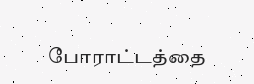போராட்டத்தை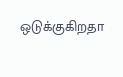ஒடுக்குகிறதா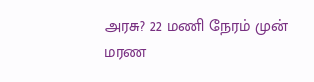அரசு? 22 மணி நேரம் முன்
மரண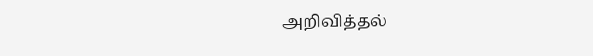அறிவித்தல்